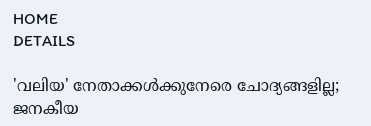HOME
DETAILS

'വലിയ' നേതാക്കള്‍ക്കുനേരെ ചോദ്യങ്ങളില്ല; ജനകീയ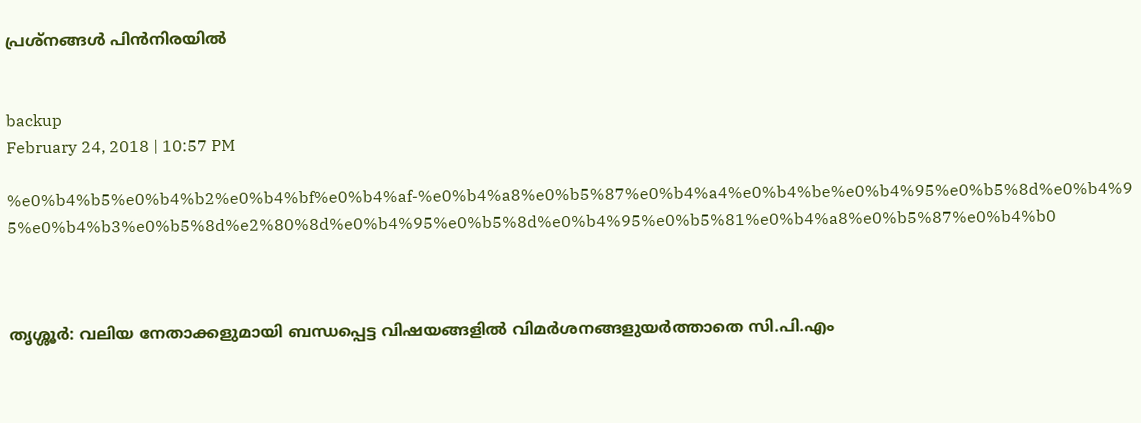പ്രശ്‌നങ്ങള്‍ പിന്‍നിരയില്‍


backup
February 24, 2018 | 10:57 PM

%e0%b4%b5%e0%b4%b2%e0%b4%bf%e0%b4%af-%e0%b4%a8%e0%b5%87%e0%b4%a4%e0%b4%be%e0%b4%95%e0%b5%8d%e0%b4%95%e0%b4%b3%e0%b5%8d%e2%80%8d%e0%b4%95%e0%b5%8d%e0%b4%95%e0%b5%81%e0%b4%a8%e0%b5%87%e0%b4%b0



തൃശ്ശൂര്‍: വലിയ നേതാക്കളുമായി ബന്ധപ്പെട്ട വിഷയങ്ങളില്‍ വിമര്‍ശനങ്ങളുയര്‍ത്താതെ സി.പി.എം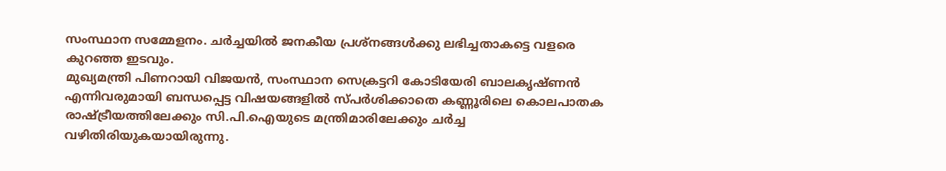സംസ്ഥാന സമ്മേളനം. ചര്‍ച്ചയില്‍ ജനകീയ പ്രശ്‌നങ്ങള്‍ക്കു ലഭിച്ചതാകട്ടെ വളരെ കുറഞ്ഞ ഇടവും.
മുഖ്യമന്ത്രി പിണറായി വിജയന്‍, സംസ്ഥാന സെക്രട്ടറി കോടിയേരി ബാലകൃഷ്ണന്‍ എന്നിവരുമായി ബന്ധപ്പെട്ട വിഷയങ്ങളില്‍ സ്പര്‍ശിക്കാതെ കണ്ണൂരിലെ കൊലപാതക രാഷ്ട്രീയത്തിലേക്കും സി.പി.ഐയുടെ മന്ത്രിമാരിലേക്കും ചര്‍ച്ച വഴിതിരിയുകയായിരുന്നു.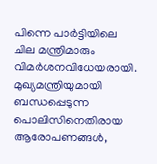പിന്നെ പാര്‍ട്ടിയിലെ ചില മന്ത്രിമാരും വിമര്‍ശനവിധേയരായി. മുഖ്യമന്ത്രിയുമായി ബന്ധപ്പെടുന്ന പൊലിസിനെതിരായ ആരോപണങ്ങള്‍,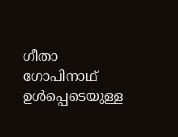ഗീതാ ഗോപിനാഥ് ഉള്‍പ്പെടെയുള്ള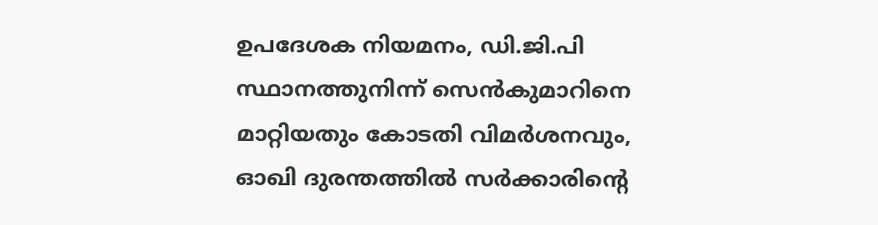ഉപദേശക നിയമനം, ഡി.ജി.പി സ്ഥാനത്തുനിന്ന് സെന്‍കുമാറിനെ മാറ്റിയതും കോടതി വിമര്‍ശനവും, ഓഖി ദുരന്തത്തില്‍ സര്‍ക്കാരിന്റെ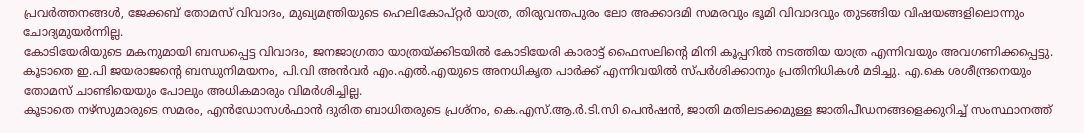പ്രവര്‍ത്തനങ്ങള്‍, ജേക്കബ് തോമസ് വിവാദം, മുഖ്യമന്ത്രിയുടെ ഹെലികോപ്റ്റര്‍ യാത്ര, തിരുവന്തപുരം ലോ അക്കാദമി സമരവും ഭൂമി വിവാദവും തുടങ്ങിയ വിഷയങ്ങളിലൊന്നും ചോദ്യമുയര്‍ന്നില്ല.
കോടിയേരിയുടെ മകനുമായി ബന്ധപ്പെട്ട വിവാദം, ജനജാഗ്രതാ യാത്രയ്ക്കിടയില്‍ കോടിയേരി കാരാട്ട് ഫൈസലിന്റെ മിനി കൂപ്പറില്‍ നടത്തിയ യാത്ര എന്നിവയും അവഗണിക്കപ്പെട്ടു. കൂടാതെ ഇ.പി ജയരാജന്റെ ബന്ധുനിമയനം, പി.വി അന്‍വര്‍ എം.എല്‍.എയുടെ അനധികൃത പാര്‍ക്ക് എന്നിവയില്‍ സ്പര്‍ശിക്കാനും പ്രതിനിധികള്‍ മടിച്ചു. എ.കെ ശശീന്ദ്രനെയും തോമസ് ചാണ്ടിയെയും പോലും അധികമാരും വിമര്‍ശിച്ചില്ല.
കൂടാതെ നഴ്‌സുമാരുടെ സമരം, എന്‍ഡോസള്‍ഫാന്‍ ദുരിത ബാധിതരുടെ പ്രശ്‌നം, കെ.എസ്.ആ.ര്‍.ടി.സി പെന്‍ഷന്‍, ജാതി മതിലടക്കമുള്ള ജാതിപീഡനങ്ങളെക്കുറിച്ച് സംസ്ഥാനത്ത്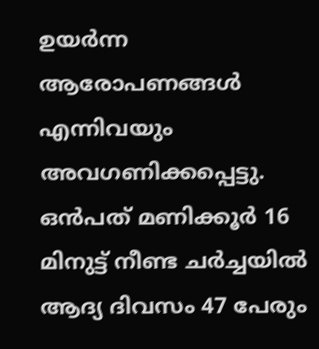ഉയര്‍ന്ന ആരോപണങ്ങള്‍ എന്നിവയും അവഗണിക്കപ്പെട്ടു.
ഒന്‍പത് മണിക്കൂര്‍ 16 മിനുട്ട് നീണ്ട ചര്‍ച്ചയില്‍ ആദ്യ ദിവസം 47 പേരും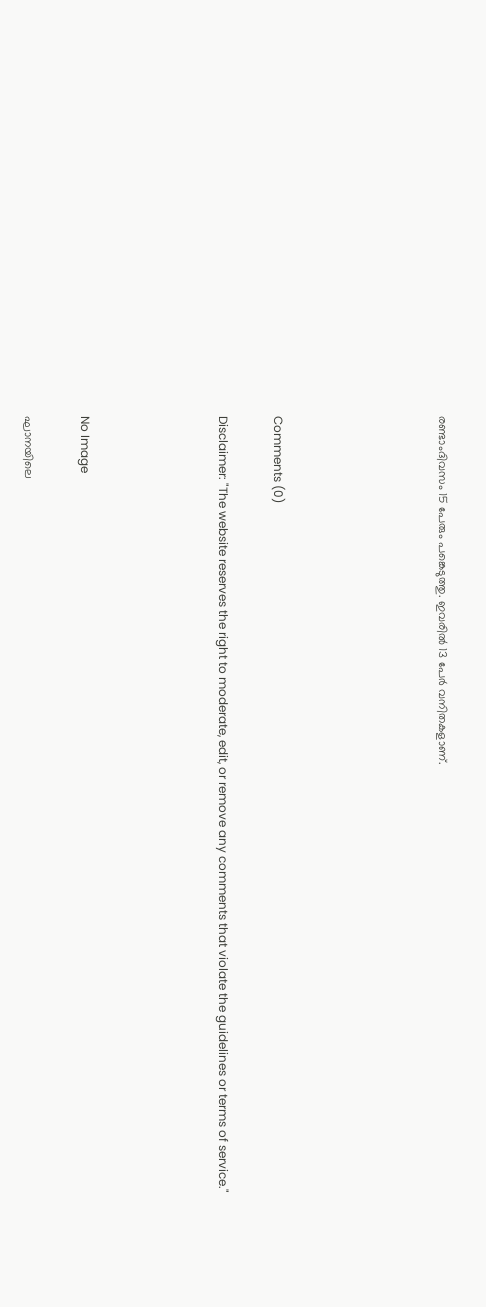രണ്ടാംദിവസം 15 പേരും പങ്കെടുത്തു. ഇവരില്‍ 13 പേര്‍ വനിതകളാണ്.





Comments (0)

Disclaimer: "The website reserves the right to moderate, edit, or remove any comments that violate the guidelines or terms of service."




No Image

ഘാനയിലെ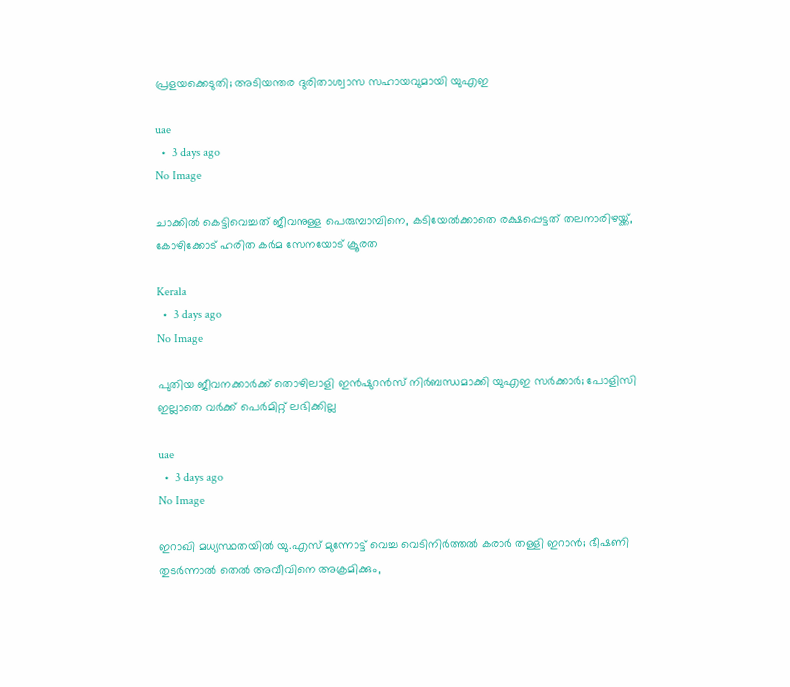പ്രളയക്കെടുതി; അടിയന്തര ദുരിതാശ്വാസ സഹായവുമായി യുഎഇ

uae
  •  3 days ago
No Image

ചാക്കില്‍ കെട്ടിവെച്ചത് ജീവനുള്ള പെരുമ്പാമ്പിനെ, കടിയേല്‍ക്കാതെ രക്ഷപ്പെട്ടത് തലനാരിഴയ്ക്ക്, കോഴിക്കോട് ഹരിത കര്‍മ സേനയോട് ക്രൂരത

Kerala
  •  3 days ago
No Image

പുതിയ ജീവനക്കാർക്ക് തൊഴിലാളി ഇൻഷുറൻസ് നിർബന്ധമാക്കി യുഎഇ സർക്കാർ; പോളിസി ഇല്ലാതെ വർക്ക് പെർമിറ്റ് ലഭിക്കില്ല

uae
  •  3 days ago
No Image

ഇറാഖി മധ്യസ്ഥതയില്‍ യു.എസ് മുന്നോട്ട് വെച്ച വെടിനിര്‍ത്തല്‍ കരാര്‍ തള്ളി ഇറാന്‍; ഭീഷണി തുടര്‍ന്നാല്‍ തെല്‍ അവീവിനെ അക്രമിക്കും,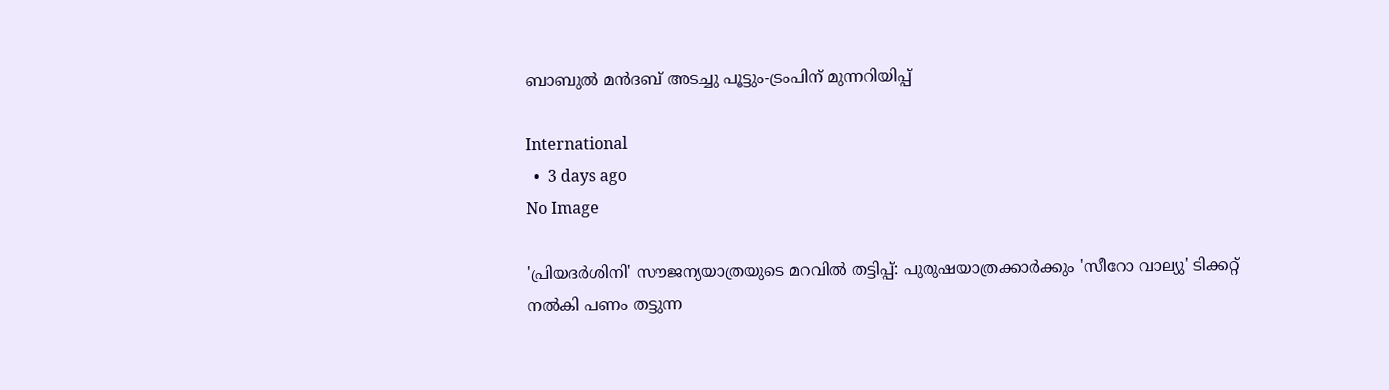ബാബുല്‍ മന്‍ദബ് അടച്ചു പൂട്ടും-ട്രംപിന് മുന്നറിയിപ്പ്

International
  •  3 days ago
No Image

'പ്രിയദര്‍ശിനി' സൗജന്യയാത്രയുടെ മറവില്‍ തട്ടിപ്പ്: പുരുഷയാത്രക്കാര്‍ക്കും 'സീറോ വാല്യു' ടിക്കറ്റ് നല്‍കി പണം തട്ടുന്ന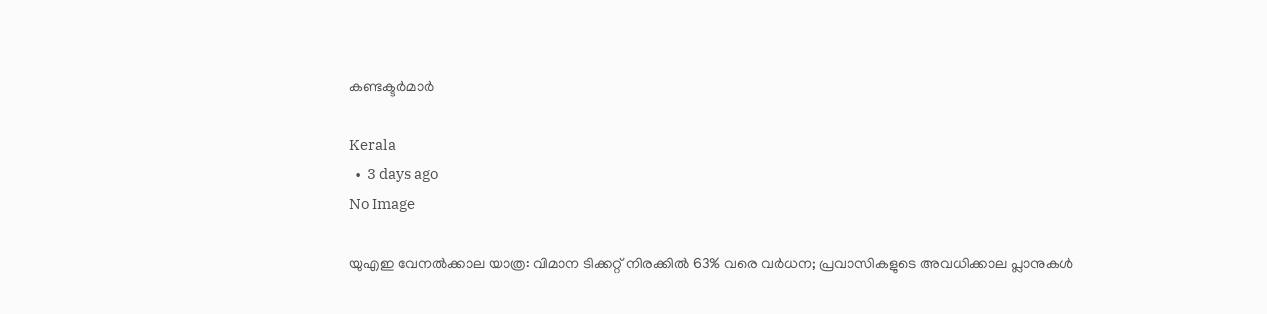കണ്ടക്ടര്‍മാര്‍

Kerala
  •  3 days ago
No Image

യുഎഇ വേനൽക്കാല യാത്ര: വിമാന ടിക്കറ്റ് നിരക്കിൽ 63% വരെ വർധന; പ്രവാസികളുടെ അവധിക്കാല പ്ലാനുകൾ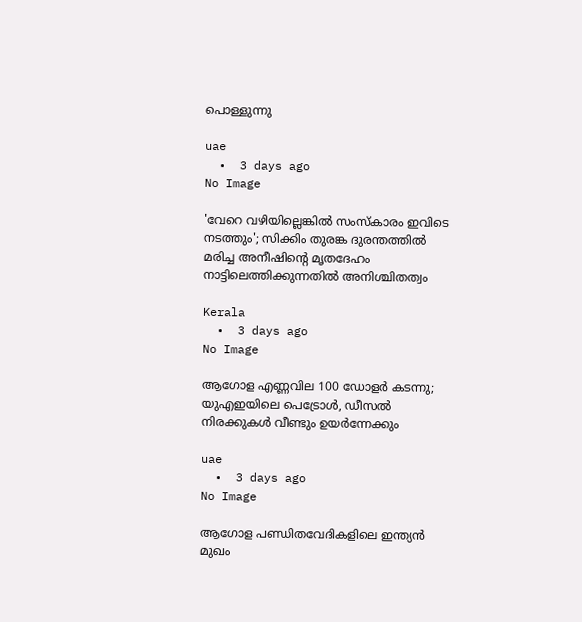പൊള്ളുന്നു

uae
  •  3 days ago
No Image

'വേറെ വഴിയില്ലെങ്കില്‍ സംസ്‌കാരം ഇവിടെ നടത്തും'; സിക്കിം തുരങ്ക ദുരന്തത്തില്‍ മരിച്ച അനീഷിന്റെ മൃതദേഹം നാട്ടിലെത്തിക്കുന്നതില്‍ അനിശ്ചിതത്വം

Kerala
  •  3 days ago
No Image

ആഗോള എണ്ണവില 100 ഡോളർ കടന്നു; യുഎഇയിലെ പെട്രോൾ, ഡീസൽ നിരക്കുകൾ വീണ്ടും ഉയർന്നേക്കും

uae
  •  3 days ago
No Image

ആഗോള പണ്ഡിതവേദികളിലെ ഇന്ത്യൻ മുഖം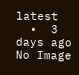latest
  •  3 days ago
No Image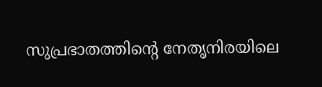സുപ്രഭാതത്തിന്റെ നേതൃനിരയിലെ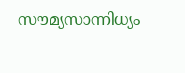സൗമ്യസാന്നിധ്യം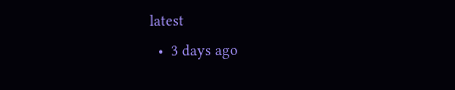latest
  •  3 days ago